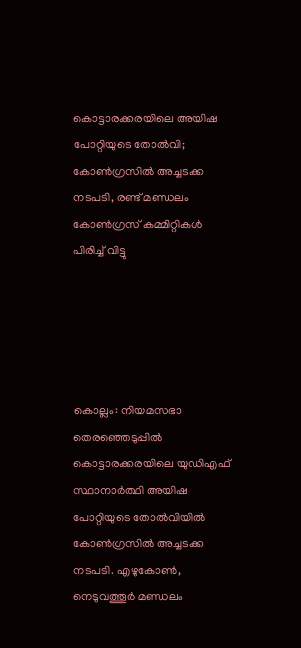കൊട്ടാരക്കരയിലെ അയിഷ പോറ്റിയുടെ തോൽവി; കോൺഗ്രസിൽ അച്ചടക്ക നടപടി, രണ്ട് മണ്ഡലം കോൺഗ്രസ് കമ്മിറ്റികൾ പിരിച്ച് വിട്ടു





കൊല്ലം: നിയമസഭാ തെരഞ്ഞെടുപ്പില്‍ കൊട്ടാരക്കരയിലെ യുഡിഎഫ് സ്ഥാനാര്‍ത്ഥി അയിഷ പോറ്റിയുടെ തോൽവിയിൽ കോൺഗ്രസിൽ അച്ചടക്ക നടപടി. എഴുകോൺ, നെടുവത്തൂർ മണ്ഡലം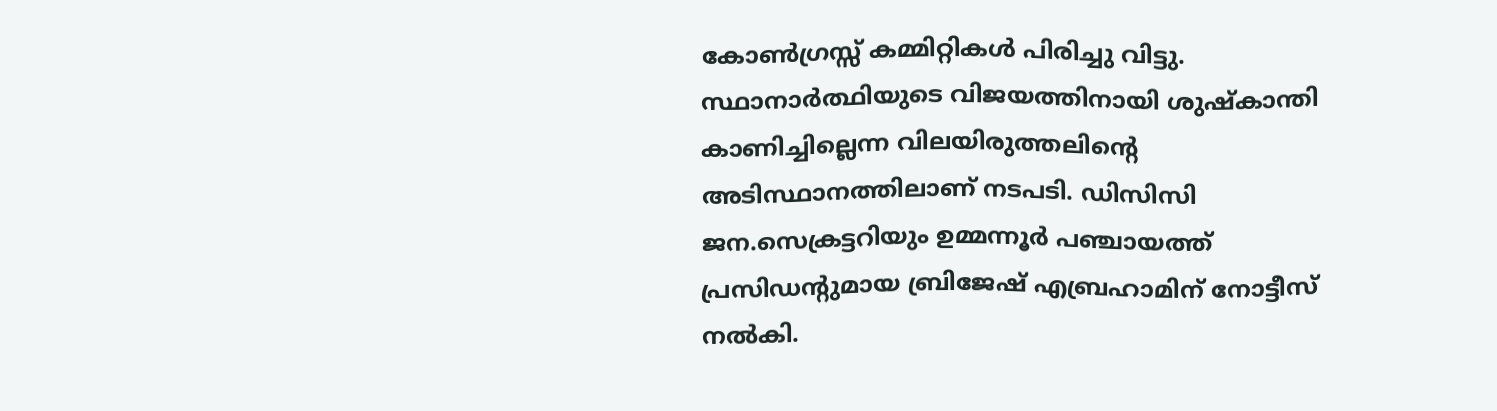കോൺഗ്രസ്സ് കമ്മിറ്റികൾ പിരിച്ചു വിട്ടു. സ്ഥാനാർത്ഥിയുടെ വിജയത്തിനായി ശുഷ്‌കാന്തി കാണിച്ചില്ലെന്ന വിലയിരുത്തലിൻ്റെ അടിസ്ഥാനത്തിലാണ് നടപടി. ഡിസിസി ജന.സെക്രട്ടറിയും ഉമ്മന്നൂർ പഞ്ചായത്ത് പ്രസിഡന്റുമായ ബ്രിജേഷ് എബ്രഹാമിന് നോട്ടീസ് നൽകി.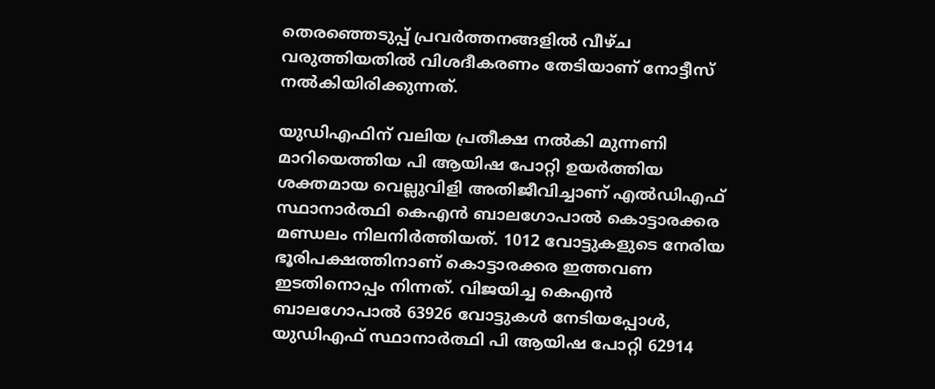തെരഞ്ഞെടുപ്പ് പ്രവർത്തനങ്ങളിൽ വീഴ്ച വരുത്തിയതിൽ വിശദീകരണം തേടിയാണ് നോട്ടീസ് നല്‍കിയിരിക്കുന്നത്.

യുഡിഎഫിന് വലിയ പ്രതീക്ഷ നൽകി മുന്നണി മാറിയെത്തിയ പി ആയിഷ പോറ്റി ഉയർത്തിയ ശക്തമായ വെല്ലുവിളി അതിജീവിച്ചാണ് എൽഡിഎഫ് സ്ഥാനാർത്ഥി കെഎൻ ബാലഗോപാല്‍ കൊട്ടാരക്കര മണ്ഡലം നിലനിർത്തിയത്. 1012 വോട്ടുകളുടെ നേരിയ ഭൂരിപക്ഷത്തിനാണ് കൊട്ടാരക്കര ഇത്തവണ ഇടതിനൊപ്പം നിന്നത്. വിജയിച്ച കെഎൻ ബാലഗോപാൽ 63926 വോട്ടുകൾ നേടിയപ്പോൾ, യുഡിഎഫ് സ്ഥാനാർത്ഥി പി ആയിഷ പോറ്റി 62914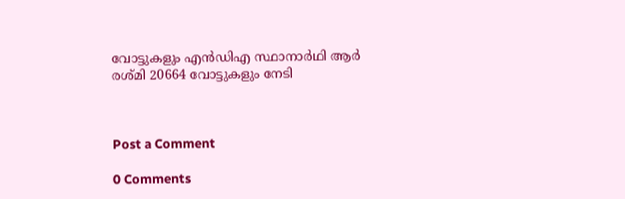വോട്ടുകളും എൻഡിഎ സ്ഥാനാര്‍ഥി ആർ രശ്മി 20664 വോട്ടുകളും നേടി



Post a Comment

0 Comments